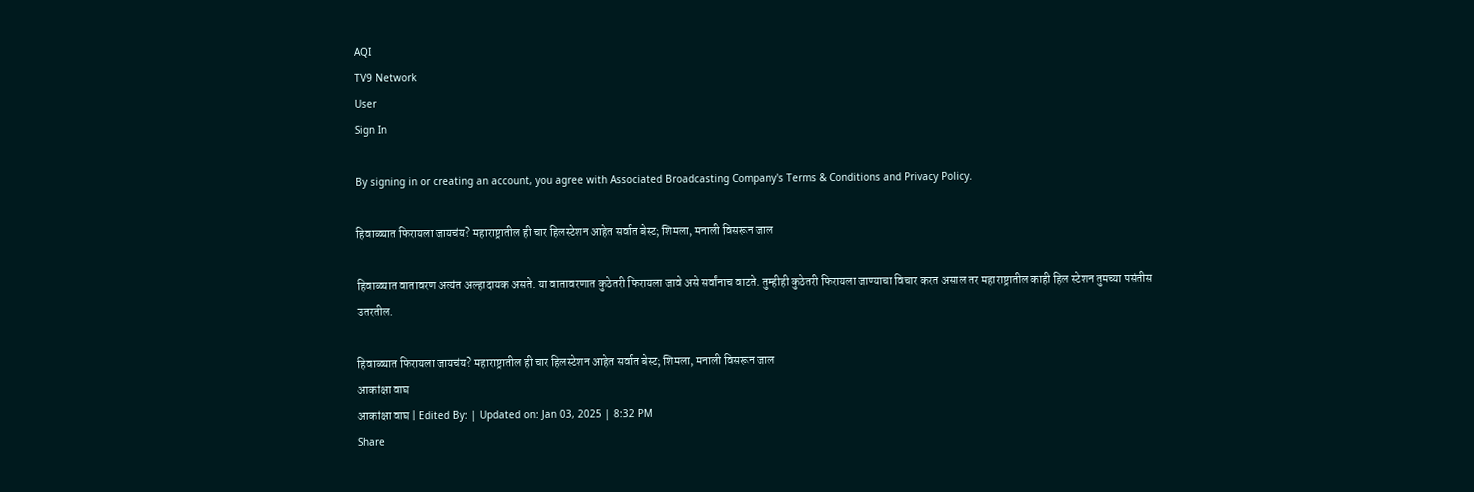AQI
TV9 Network
User
Sign In

By signing in or creating an account, you agree with Associated Broadcasting Company's Terms & Conditions and Privacy Policy.

हिवाळ्यात फिरायला जायचंय? महाराष्ट्रातील ही चार हिलस्टेशन आहेत सर्वात बेस्ट; शिमला, मनाली विसरून जाल

हिवाळ्यात वातावरण अत्यंत अल्हादायक असते. या वातावरणात कुठेतरी फिरायला जावे असे सर्वांनाच वाटते. तुम्हीही कुठेतरी फिरायला जाण्याचा विचार करत असाल तर महाराष्ट्रातील काही हिल स्टेशन तुमच्या पसंतीस उतरतील.

हिवाळ्यात फिरायला जायचंय? महाराष्ट्रातील ही चार हिलस्टेशन आहेत सर्वात बेस्ट; शिमला, मनाली विसरून जाल
आकांक्षा वाघ
आकांक्षा वाघ | Edited By: | Updated on: Jan 03, 2025 | 8:32 PM
Share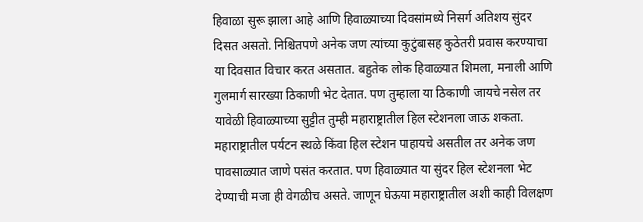हिवाळा सुरू झाला आहे आणि हिवाळ्याच्या दिवसांमध्ये निसर्ग अतिशय सुंदर दिसत असतो. निश्चितपणे अनेक जण त्यांच्या कुटुंबासह कुठेतरी प्रवास करण्याचा या दिवसात विचार करत असतात. बहुतेक लोक हिवाळ्यात शिमला, मनाली आणि गुलमार्ग सारख्या ठिकाणी भेट देतात. पण तुम्हाला या ठिकाणी जायचे नसेल तर यावेळी हिवाळ्याच्या सुट्टीत तुम्ही महाराष्ट्रातील हिल स्टेशनला जाऊ शकता. महाराष्ट्रातील पर्यटन स्थळे किंवा हिल स्टेशन पाहायचे असतील तर अनेक जण पावसाळ्यात जाणे पसंत करतात. पण हिवाळ्यात या सुंदर हिल स्टेशनला भेट देण्याची मजा ही वेगळीच असते. जाणून घेऊया महाराष्ट्रातील अशी काही विलक्षण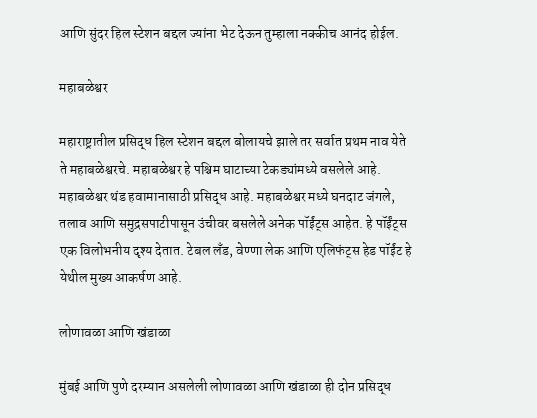आणि सुंदर हिल स्टेशन बद्दल ज्यांना भेट देऊन तुम्हाला नक्कीच आनंद होईल.

महाबळेश्वर

महाराष्ट्रातील प्रसिद्ध हिल स्टेशन बद्दल बोलायचे झाले तर सर्वात प्रथम नाव येते ते महाबळेश्वरचे. महाबळेश्वर हे पश्चिम घाटाच्या टेकड्यांमध्ये वसलेले आहे. महाबळेश्वर थंड हवामानासाठी प्रसिद्ध आहे. महाबळेश्वर मध्ये घनदाट जंगले, तलाव आणि समुद्रसपाटीपासून उंचीवर बसलेले अनेक पॉईंट्स आहेत. हे पॉईंट्स एक विलोभनीय दृश्य देतात. टेबल लँड, वेण्णा लेक आणि एलिफंट्स हेड पॉईंट हे येथील मुख्य आकर्षण आहे.

लोणावळा आणि खंडाळा

मुंबई आणि पुणे दरम्यान असलेली लोणावळा आणि खंडाळा ही दोन प्रसिद्ध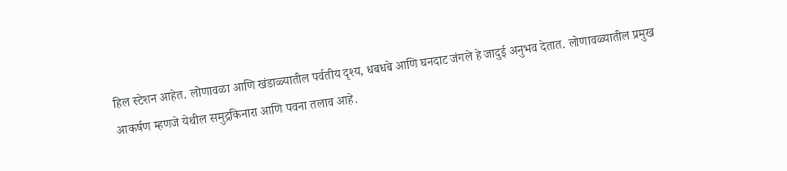हिल स्टेशन आहेत. लोणावळा आणि खंडाळ्यातील पर्वतीय दृश्य, धबधबे आणि घनदाट जंगले हे जादुई अनुभव देतात. लोणावळ्यातील प्रमुख आकर्षण म्हणजे येथील समुद्रकिनारा आणि पवना तलाव आहे.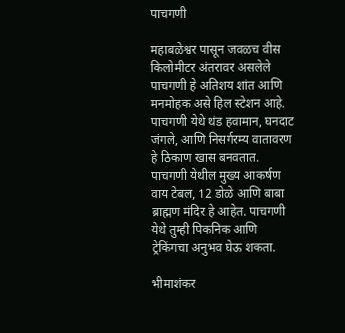पाचगणी

महाबळेश्वर पासून जवळच वीस किलोमीटर अंतरावर असलेले पाचगणी हे अतिशय शांत आणि मनमोहक असे हिल स्टेशन आहे. पाचगणी येथे थंड हवामान, घनदाट जंगले, आणि निसर्गरम्य वातावरण हे ठिकाण खास बनवतात. पाचगणी येथील मुख्य आकर्षण वाय टेबल, 12 डोळे आणि बाबा ब्राह्मण मंदिर हे आहेत. पाचगणी येथे तुम्ही पिकनिक आणि ट्रेकिंगचा अनुभव घेऊ शकता.

भीमाशंकर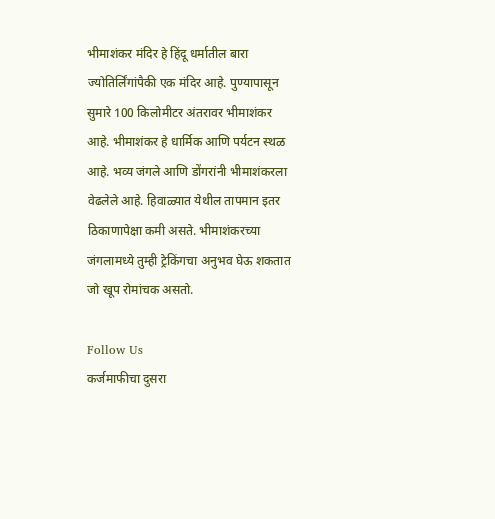भीमाशंकर मंदिर हे हिंदू धर्मातील बारा ज्योतिर्लिंगांपैकी एक मंदिर आहे. पुण्यापासून सुमारे 100 किलोमीटर अंतरावर भीमाशंकर आहे. भीमाशंकर हे धार्मिक आणि पर्यटन स्थळ आहे. भव्य जंगले आणि डोंगरांनी भीमाशंकरला वेढलेले आहे. हिवाळ्यात येथील तापमान इतर ठिकाणापेक्षा कमी असते. भीमाशंकरच्या जंगलामध्ये तुम्ही ट्रेकिंगचा अनुभव घेऊ शकतात जो खूप रोमांचक असतो.

Follow Us
कर्जमाफीचा दुसरा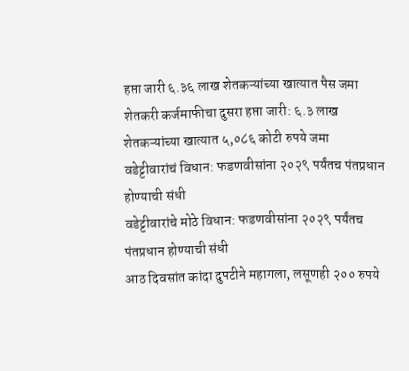हप्ता जारी ६.३६ लाख शेतकऱ्यांच्या खात्यात पैस जमा
शेतकरी कर्जमाफीचा दुसरा हप्ता जारी: ६.३ लाख शेतकऱ्यांच्या खात्यात ५,०८६ कोटी रुपये जमा
वडेट्टीवारांचं विधान: फडणवीसांना २०२९ पर्यंतच पंतप्रधान होण्याची संधी
वडेट्टीवारांचे मोठे विधान: फडणवीसांना २०२९ पर्यंतच पंतप्रधान होण्याची संधी
आठ दिवसांत कांदा दुपटीने महागला, लसूणही २०० रुपये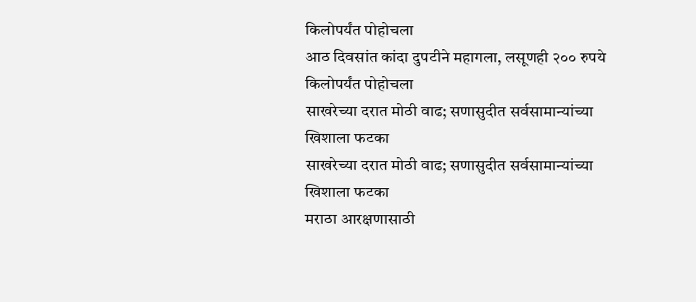किलोपर्यंत पोहोचला
आठ दिवसांत कांदा दुपटीने महागला, लसूणही २०० रुपये किलोपर्यंत पोहोचला
साखरेच्या दरात मोठी वाढ; सणासुदीत सर्वसामान्यांच्या खिशाला फटका
साखरेच्या दरात मोठी वाढ; सणासुदीत सर्वसामान्यांच्या खिशाला फटका
मराठा आरक्षणासाठी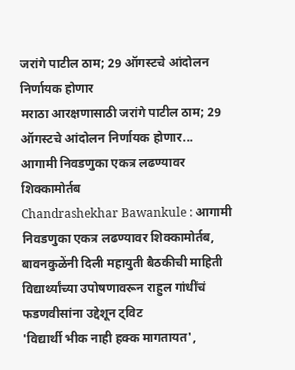जरांगे पाटील ठाम; 29 ऑगस्टचे आंदोलन निर्णायक होणार
मराठा आरक्षणासाठी जरांगे पाटील ठाम; 29 ऑगस्टचे आंदोलन निर्णायक होणार...
आगामी निवडणुका एकत्र लढण्यावर शिक्कामोर्तब
Chandrashekhar Bawankule : आगामी निवडणुका एकत्र लढण्यावर शिक्कामोर्तब, बावनकुळेंनी दिली महायुती बैठकीची माहिती
विद्यार्थ्यांच्या उपोषणावरून राहुल गांधींचं फडणवीसांना उद्देशून ट्विट
'विद्यार्थी भीक नाही हक्क मागतायत',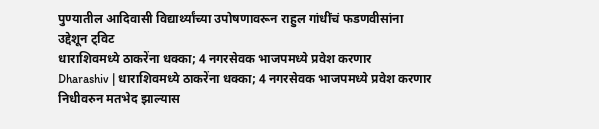पुण्यातील आदिवासी विद्यार्थ्यांच्या उपोषणावरून राहुल गांधींचं फडणवीसांना उद्देशून ट्विट
धाराशिवमध्ये ठाकरेंना धक्का; 4 नगरसेवक भाजपमध्ये प्रवेश करणार
Dharashiv | धाराशिवमध्ये ठाकरेंना धक्का; 4 नगरसेवक भाजपमध्ये प्रवेश करणार
निधीवरुन मतभेद झाल्यास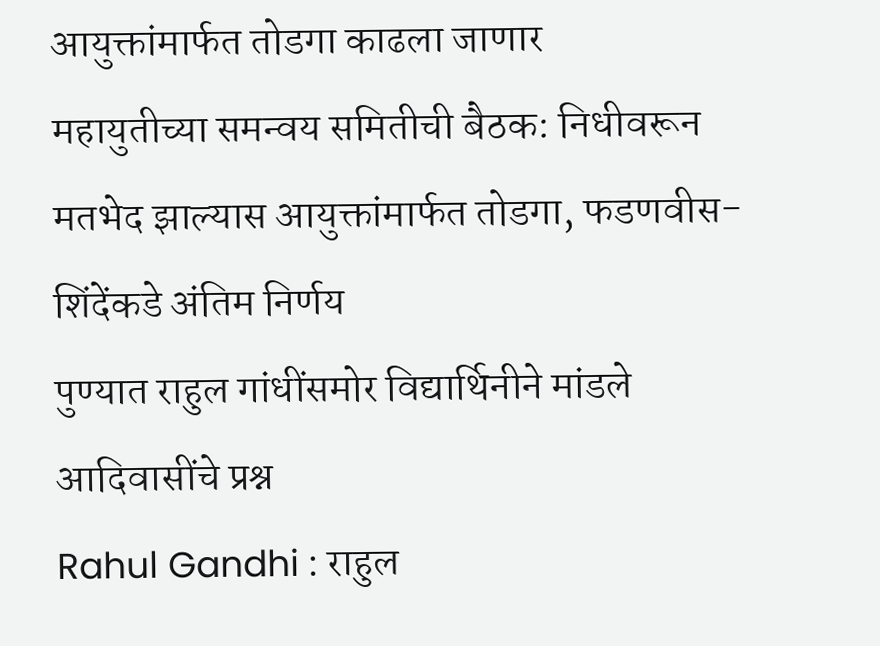आयुक्तांमार्फत तोडगा काढला जाणार
महायुतीच्या समन्वय समितीची बैठक: निधीवरून मतभेद झाल्यास आयुक्तांमार्फत तोडगा, फडणवीस-शिंदेंकडे अंतिम निर्णय
पुण्यात राहुल गांधींसमोर विद्यार्थिनीने मांडले आदिवासींचे प्रश्न
Rahul Gandhi : राहुल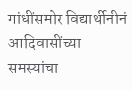गांधींसमोर विद्यार्थीनीनं आदिवासींच्या समस्यांचा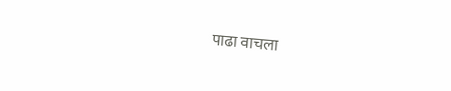पाढा वाचला